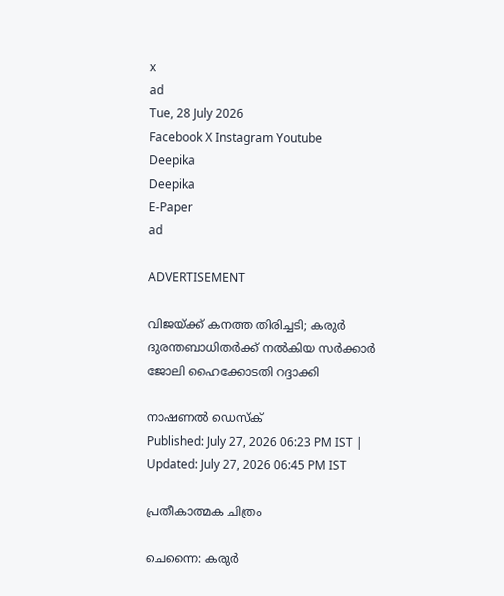x
ad
Tue, 28 July 2026
Facebook X Instagram Youtube
Deepika
Deepika
E-Paper
ad

ADVERTISEMENT

വിജയ്ക്ക് കനത്ത തിരിച്ചടി; കരുർ ദുരന്തബാധിതർക്ക് നൽകിയ സർക്കാർ ജോലി ഹൈക്കോടതി റദ്ദാക്കി

നാഷണൽ ഡെസ്ക്
Published: July 27, 2026 06:23 PM IST | Updated: July 27, 2026 06:45 PM IST

പ്രതീകാത്മക ചിത്രം

ചെന്നൈ: കരുർ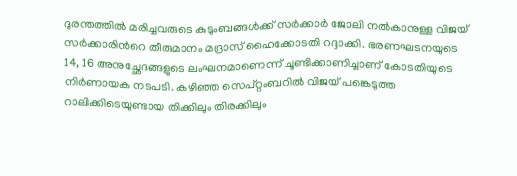ദുരന്തത്തിൽ മരിച്ചവരുടെ കുടുംബങ്ങൾക്ക് സർക്കാർ ജോലി നൽകാനുള്ള വിജയ് സർക്കാരിന്‍റെ തീരുമാനം മദ്രാസ് ഹൈക്കോടതി റദ്ദാക്കി. ഭരണഘടനയുടെ 14, 16 അനുച്ഛേദങ്ങളുടെ ലംഘനമാണെന്ന് ചൂണ്ടിക്കാണിച്ചാണ് കോടതിയുടെ നിർണായക നടപടി. കഴിഞ്ഞ സെപ്റ്റംബറിൽ വിജയ് പങ്കെടുത്ത റാലിക്കിടെയുണ്ടായ തിക്കിലും തിരക്കിലും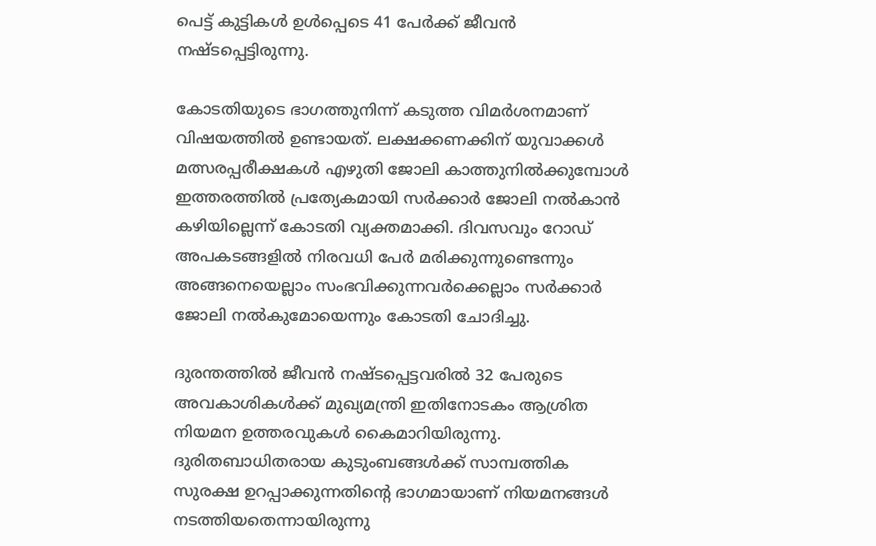പെട്ട് കുട്ടികൾ ഉൾപ്പെടെ 41 പേർക്ക് ജീവൻ നഷ്ടപ്പെട്ടിരുന്നു.

കോടതിയുടെ ഭാഗത്തുനിന്ന് കടുത്ത വിമർശനമാണ് വിഷയത്തിൽ ഉണ്ടായത്. ലക്ഷക്കണക്കിന് യുവാക്കൾ മത്സരപ്പരീക്ഷകൾ എഴുതി ജോലി കാത്തുനിൽക്കുമ്പോൾ ഇത്തരത്തിൽ പ്രത്യേകമായി സർക്കാർ ജോലി നൽകാൻ കഴിയില്ലെന്ന് കോടതി വ്യക്തമാക്കി. ദിവസവും റോഡ് അപകടങ്ങളിൽ നിരവധി പേർ മരിക്കുന്നുണ്ടെന്നും അങ്ങനെയെല്ലാം സംഭവിക്കുന്നവർക്കെല്ലാം സർക്കാർ ജോലി നൽകുമോയെന്നും കോടതി ചോദിച്ചു.

ദുരന്തത്തിൽ ജീവൻ നഷ്ടപ്പെട്ടവരിൽ 32 പേരുടെ അവകാശികൾക്ക് മുഖ്യമന്ത്രി ഇതിനോടകം ആശ്രിത നിയമന ഉത്തരവുകൾ കൈമാറിയിരുന്നു. ദുരിതബാധിതരായ കുടുംബങ്ങൾക്ക് സാമ്പത്തിക സുരക്ഷ ഉറപ്പാക്കുന്നതിന്‍റെ ഭാഗമായാണ് നിയമനങ്ങൾ നടത്തിയതെന്നായിരുന്നു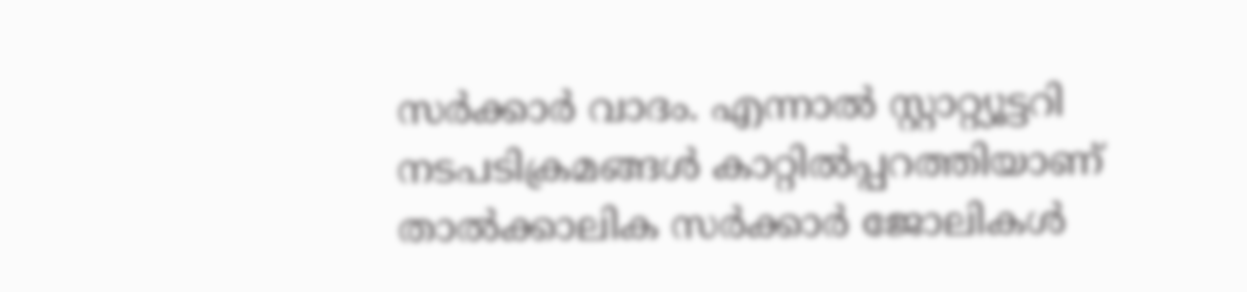സർക്കാർ വാദം. എന്നാൽ സ്റ്റാറ്റ്യൂട്ടറി നടപടിക്രമങ്ങൾ കാറ്റിൽപ്പറത്തിയാണ് താൽക്കാലിക സർക്കാർ ജോലികൾ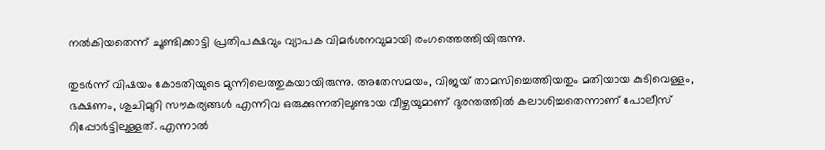നൽകിയതെന്ന് ചൂണ്ടിക്കാട്ടി പ്രതിപക്ഷവും വ്യാപക വിമർശനവുമായി രംഗത്തെത്തിയിരുന്നു.

തുടർന്ന് വിഷയം കോടതിയുടെ മുന്നിലെത്തുകയായിരുന്നു. അതേസമയം, വിജയ് താമസിച്ചെത്തിയതും മതിയായ കുടിവെള്ളം, ഭക്ഷണം, ശുചിമുറി സൗകര്യങ്ങൾ എന്നിവ ഒരുക്കുന്നതിലുണ്ടായ വീഴ്ചയുമാണ് ദുരന്തത്തിൽ കലാശിച്ചതെന്നാണ് പോലീസ് റിപ്പോർട്ടിലുള്ളത്. എന്നാൽ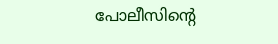പോലീസിന്‍റെ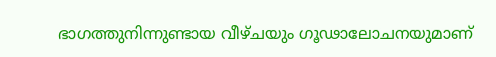ഭാഗത്തുനിന്നുണ്ടായ വീഴ്ചയും ഗൂഢാലോചനയുമാണ്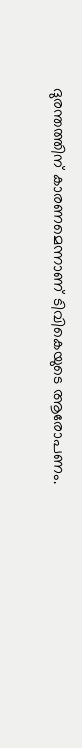ദുരന്തത്തിന് കാരണമെന്നാണ് ടിവികെയുടെ ആരോപണം.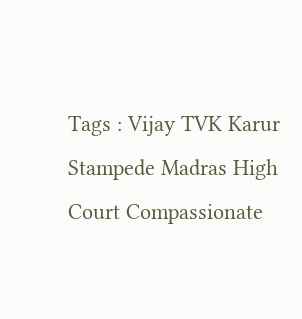Tags : Vijay TVK Karur Stampede Madras High Court Compassionate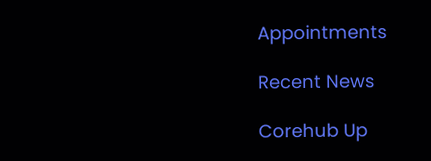Appointments

Recent News

Corehub Up